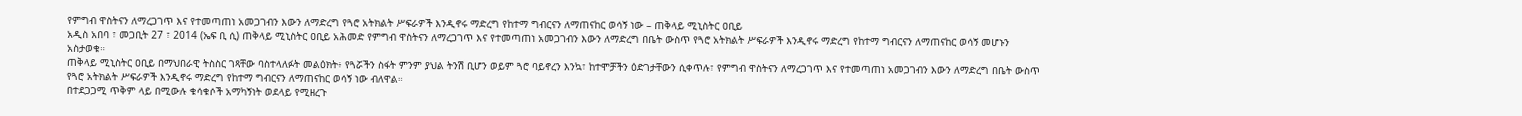የምግብ ዋስትናን ለማረጋገጥ እና የተመጣጠነ አመጋገብን እውን ለማድረግ የጓሮ አትክልት ሥፍራዎች እንዲኖሩ ማድረግ የከተማ ግብርናን ለማጠናከር ወሳኝ ነው – ጠቅላይ ሚኒስትር ዐቢይ
አዲስ አበባ ፣ መጋቢት 27 ፣ 2014 (ኤፍ ቢ ሲ) ጠቅላይ ሚኒስትር ዐቢይ አሕመድ የምግብ ዋስትናን ለማረጋገጥ እና የተመጣጠነ አመጋገብን እውን ለማድረግ በቤት ውስጥ የጓሮ አትክልት ሥፍራዎች እንዲኖሩ ማድረግ የከተማ ግብርናን ለማጠናከር ወሳኝ መሆኑን አስታወቁ።
ጠቅላይ ሚኒስትር ዐቢይ በማህበራዊ ትስስር ገጻቸው ባስተላለፉት መልዕክት፥ የጓሯችን ስፋት ምንም ያህል ትንሽ ቢሆን ወይም ጓሮ ባይኖረን እንኳ፣ ከተሞቻችን ዕድገታቸውን ሲቀጥሉ፣ የምግብ ዋስትናን ለማረጋገጥ እና የተመጣጠነ አመጋገብን እውን ለማድረግ በቤት ውስጥ የጓሮ አትክልት ሥፍራዎች እንዲኖሩ ማድረግ የከተማ ግብርናን ለማጠናከር ወሳኝ ነው ብለዋል።
በተደጋጋሚ ጥቅም ላይ በሚውሉ ቁሳቁሶች አማካኝነት ወደላይ የሚዘረጉ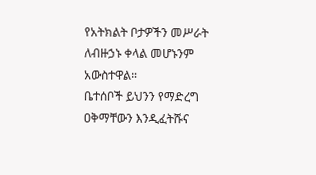የአትክልት ቦታዎችን መሥራት ለብዙኃኑ ቀላል መሆኑንም አውስተዋል።
ቤተሰቦች ይህንን የማድረግ ዐቅማቸውን እንዲፈትሹና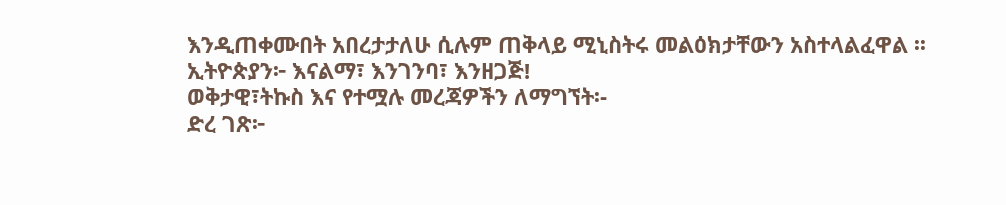እንዲጠቀሙበት አበረታታለሁ ሲሉም ጠቅላይ ሚኒስትሩ መልዕክታቸውን አስተላልፈዋል ፡፡
ኢትዮጵያን፦ እናልማ፣ እንገንባ፣ እንዘጋጅ!
ወቅታዊ፣ትኩስ እና የተሟሉ መረጃዎችን ለማግኘት፡-
ድረ ገጽ፦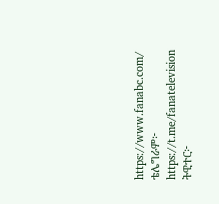https://www.fanabc.com/
ቴሌግራም፦ https://t.me/fanatelevision
ትዊተር፦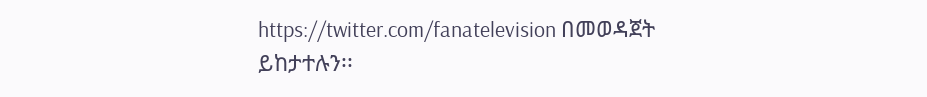https://twitter.com/fanatelevision በመወዳጀት ይከታተሉን፡፡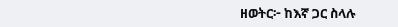ዘወትር፦ ከእኛ ጋር ስላሉ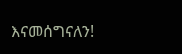እናመሰግናለን!